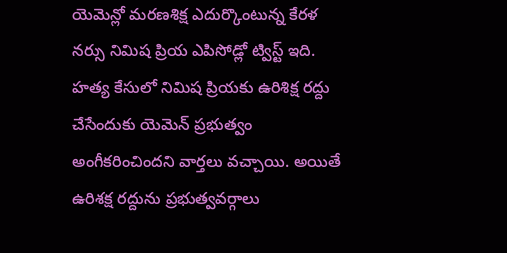యెమెన్లో మరణశిక్ష ఎదుర్కొంటున్న కేరళ నర్సు నిమిష ప్రియ ఎపిసోడ్లో ట్విస్ట్ ఇది. హత్య కేసులో నిమిష ప్రియకు ఉరిశిక్ష రద్దు చేసేందుకు యెమెన్ ప్రభుత్వం అంగీకరించిందని వార్తలు వచ్చాయి. అయితే ఉరిశక్ష రద్దును ప్రభుత్వవర్గాలు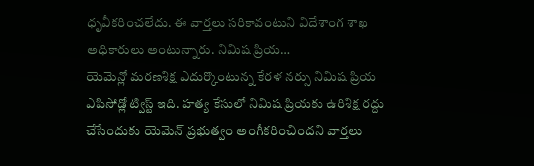ధృవీకరించలేదు. ఈ వార్తలు సరికావంటుని విదేశాంగ శాఖ అధికారులు అంటున్నారు. నిమిష ప్రియ…
యెమెన్లో మరణశిక్ష ఎదుర్కొంటున్న కేరళ నర్సు నిమిష ప్రియ ఎపిసోడ్లో ట్విస్ట్ ఇది. హత్య కేసులో నిమిష ప్రియకు ఉరిశిక్ష రద్దు చేసేందుకు యెమెన్ ప్రభుత్వం అంగీకరించిందని వార్తలు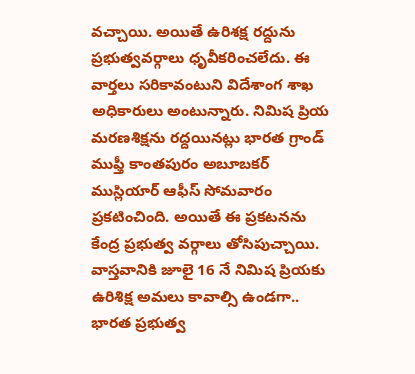వచ్చాయి. అయితే ఉరిశక్ష రద్దును ప్రభుత్వవర్గాలు ధృవీకరించలేదు. ఈ వార్తలు సరికావంటుని విదేశాంగ శాఖ అధికారులు అంటున్నారు. నిమిష ప్రియ మరణశిక్షను రద్దయినట్లు భారత గ్రాండ్ ముఫ్తీ కాంతపురం అబూబకర్ ముస్లియార్ ఆఫీస్ సోమవారం ప్రకటించింది. అయితే ఈ ప్రకటనను కేంద్ర ప్రభుత్వ వర్గాలు తోసిపుచ్చాయి.
వాస్తవానికి జూలై 16 నే నిమిష ప్రియకు ఉరిశిక్ష అమలు కావాల్సి ఉండగా.. భారత ప్రభుత్వ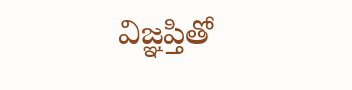విజ్ఞప్తితో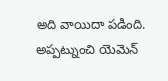అది వాయిదా పడింది. అప్పట్నుంచి యెమెన్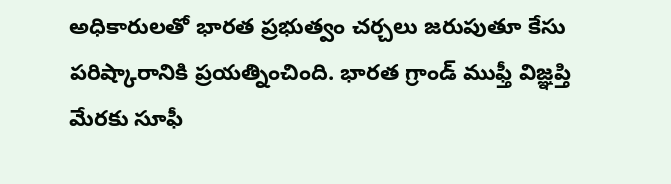అధికారులతో భారత ప్రభుత్వం చర్చలు జరుపుతూ కేసు పరిష్కారానికి ప్రయత్నించింది. భారత గ్రాండ్ ముఫ్తీ విజ్ఞప్తి మేరకు సూఫీ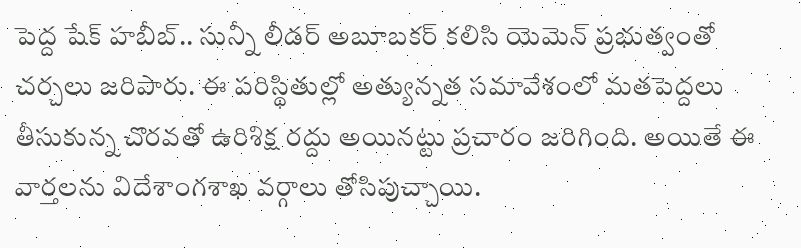పెద్ద షేక్ హబీబ్.. సున్నీ లీడర్ అబూబకర్ కలిసి యెమెన్ ప్రభుత్వంతో చర్చలు జరిపారు. ఈ పరిస్థితుల్లో అత్యున్నత సమావేశంలో మతపెద్దలు తీసుకున్న చొరవతో ఉరిశిక్ష రద్దు అయినట్టు ప్రచారం జరిగింది. అయితే ఈ వార్తలను విదేశాంగశాఖ వర్గాలు తోసిపుచ్చాయి.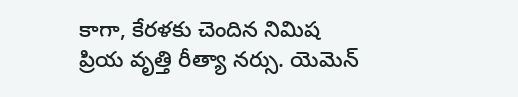కాగా, కేరళకు చెందిన నిమిష ప్రియ వృత్తి రీత్యా నర్సు. యెమెన్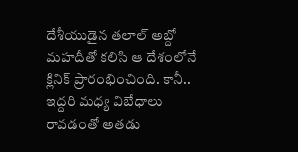దేశీయుడైన తలాల్ అబ్దో మహదీతో కలిసి ఆ దేశంలోనే క్లినిక్ ప్రారంభించింది. కానీ.. ఇద్దరి మధ్య విబేధాలు రావడంతో అతడు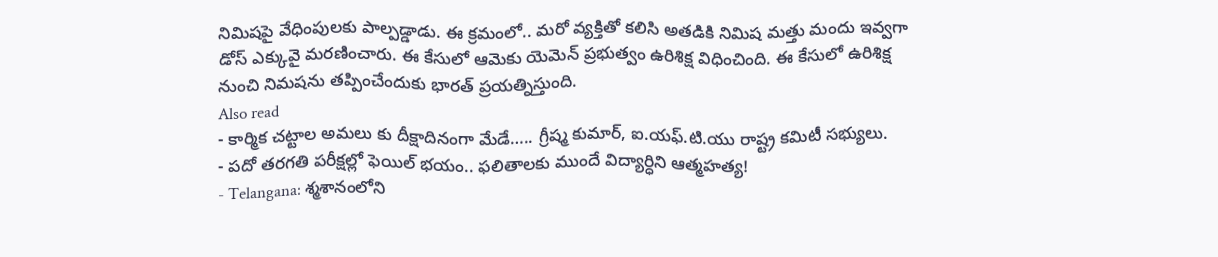నిమిషపై వేధింపులకు పాల్పడ్డాడు. ఈ క్రమంలో.. మరో వ్యక్తితో కలిసి అతడికి నిమిష మత్తు మందు ఇవ్వగా డోస్ ఎక్కువై మరణించారు. ఈ కేసులో ఆమెకు యెమెన్ ప్రభుత్వం ఉరిశిక్ష విధించింది. ఈ కేసులో ఉరిశిక్ష నుంచి నిమషను తప్పించేందుకు భారత్ ప్రయత్నిస్తుంది.
Also read
- కార్మిక చట్టాల అమలు కు దీక్షాదినంగా మేడే….. గ్రీష్మ కుమార్, ఐ.యఫ్.టి.యు రాష్ట్ర కమిటీ సభ్యులు.
- పదో తరగతి పరీక్షల్లో ఫెయిల్ భయం.. ఫలితాలకు ముందే విద్యార్ధిని ఆత్మహత్య!
- Telangana: శ్మశానంలోని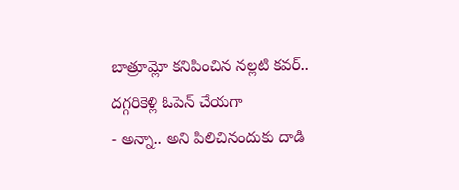బాత్రూమ్లో కనిపించిన నల్లటి కవర్.. దగ్గరికెళ్లి ఓపెన్ చేయగా
- అన్నా.. అని పిలిచినందుకు దాడి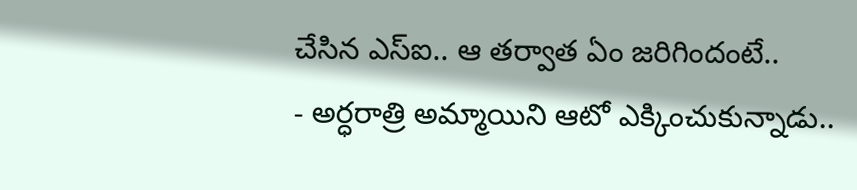చేసిన ఎస్ఐ.. ఆ తర్వాత ఏం జరిగిందంటే..
- అర్ధరాత్రి అమ్మాయిని ఆటో ఎక్కించుకున్నాడు..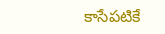కాసేపటికే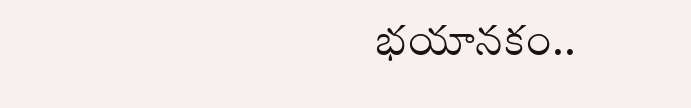భయానకం..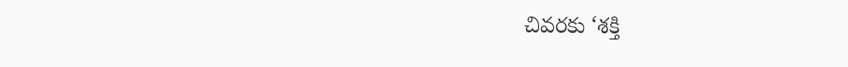చివరకు ‘శక్తి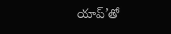యాప్’తో